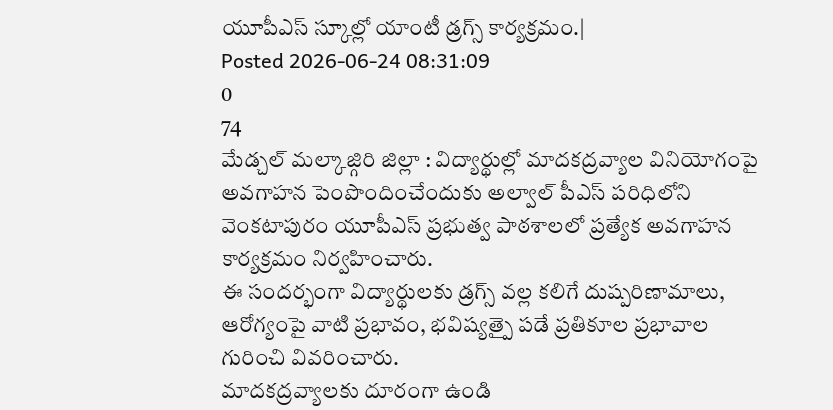యూపీఎస్ స్కూల్లో యాంటీ డ్రగ్స్ కార్యక్రమం.|
Posted 2026-06-24 08:31:09
0
74
మేడ్చల్ మల్కాజ్గిరి జిల్లా : విద్యార్థుల్లో మాదకద్రవ్యాల వినియోగంపై అవగాహన పెంపొందించేందుకు అల్వాల్ పీఎస్ పరిధిలోని వెంకటాపురం యూపీఎస్ ప్రభుత్వ పాఠశాలలో ప్రత్యేక అవగాహన కార్యక్రమం నిర్వహించారు.
ఈ సందర్భంగా విద్యార్థులకు డ్రగ్స్ వల్ల కలిగే దుష్పరిణామాలు, ఆరోగ్యంపై వాటి ప్రభావం, భవిష్యత్పై పడే ప్రతికూల ప్రభావాల గురించి వివరించారు.
మాదకద్రవ్యాలకు దూరంగా ఉండి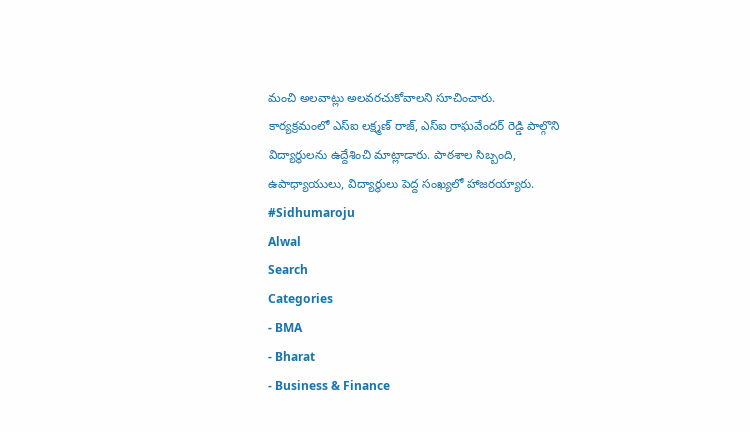మంచి అలవాట్లు అలవరచుకోవాలని సూచించారు.
కార్యక్రమంలో ఎస్ఐ లక్ష్మణ్ రాజ్, ఎస్ఐ రాఘవేందర్ రెడ్డి పాల్గొని విద్యార్థులను ఉద్దేశించి మాట్లాడారు. పాఠశాల సిబ్బంది, ఉపాధ్యాయులు, విద్యార్థులు పెద్ద సంఖ్యలో హాజరయ్యారు.
#Sidhumaroju
Alwal
Search
Categories
- BMA
- Bharat
- Business & Finance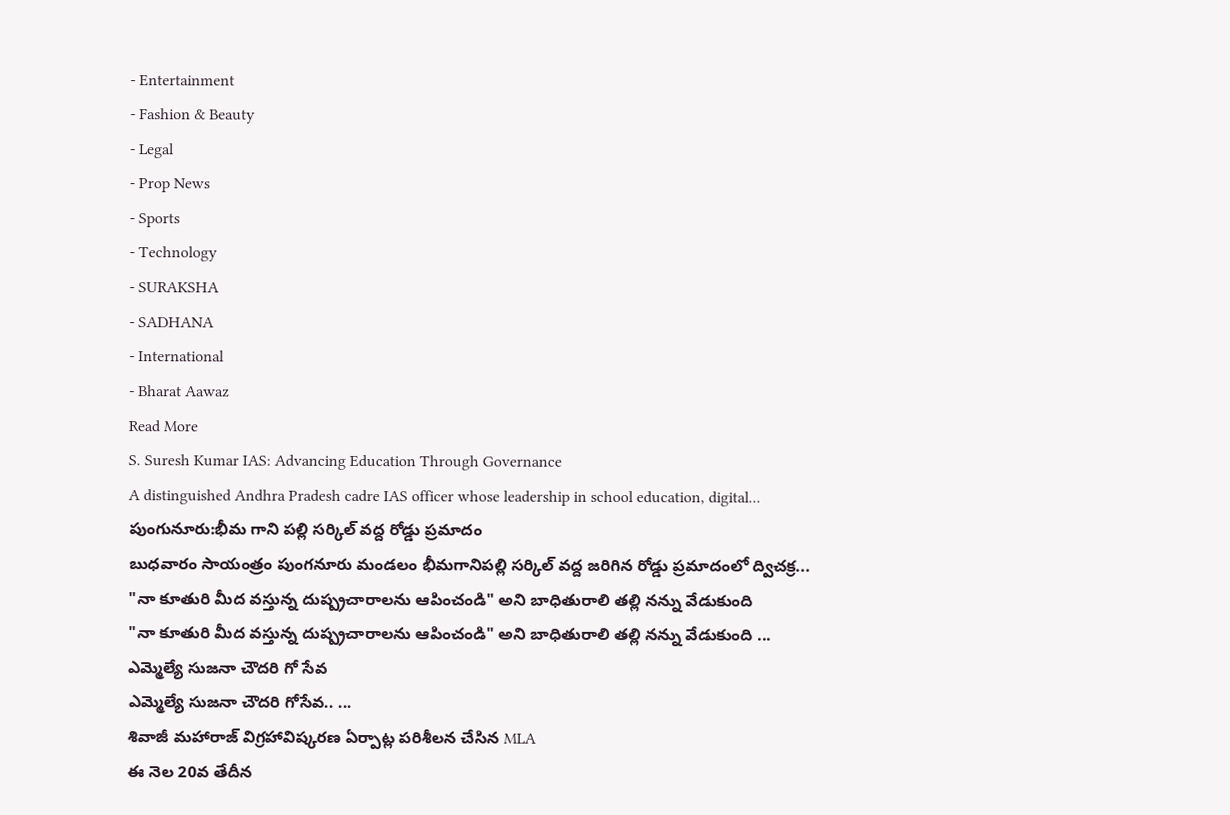- Entertainment
- Fashion & Beauty
- Legal
- Prop News
- Sports
- Technology
- SURAKSHA
- SADHANA
- International
- Bharat Aawaz
Read More
S. Suresh Kumar IAS: Advancing Education Through Governance
A distinguished Andhra Pradesh cadre IAS officer whose leadership in school education, digital...
పుంగునూరు:భీమ గాని పల్లి సర్కిల్ వద్ద రోడ్డు ప్రమాదం
బుధవారం సాయంత్రం పుంగనూరు మండలం భీమగానిపల్లి సర్కిల్ వద్ద జరిగిన రోడ్డు ప్రమాదంలో ద్విచక్ర...
"నా కూతురి మీద వస్తున్న దుష్ప్రచారాలను ఆపించండి" అని బాధితురాలి తల్లి నన్ను వేడుకుంది
"నా కూతురి మీద వస్తున్న దుష్ప్రచారాలను ఆపించండి" అని బాధితురాలి తల్లి నన్ను వేడుకుంది ...
ఎమ్మెల్యే సుజనా చౌదరి గో సేవ
ఎమ్మెల్యే సుజనా చౌదరి గోసేవ.. ...
శివాజీ మహారాజ్ విగ్రహావిష్కరణ ఏర్పాట్ల పరిశీలన చేసిన MLA
ఈ నెల 20వ తేదీన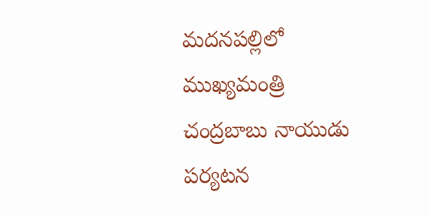మదనపల్లిలో ముఖ్యమంత్రి చంద్రబాబు నాయుడు పర్యటన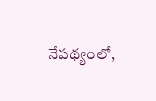నేపథ్యంలో,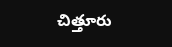చిత్తూరు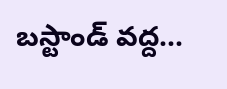బస్టాండ్ వద్ద...